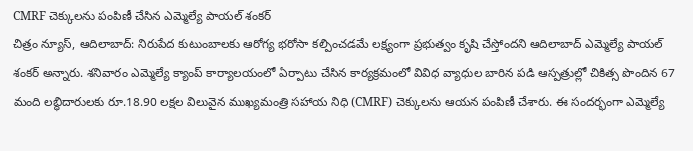CMRF చెక్కులను పంపిణీ చేసిన ఎమ్మెల్యే పాయల్ శంకర్
చిత్రం న్యూస్, ఆదిలాబాద్: నిరుపేద కుటుంబాలకు ఆరోగ్య భరోసా కల్పించడమే లక్ష్యంగా ప్రభుత్వం కృషి చేస్తోందని ఆదిలాబాద్ ఎమ్మెల్యే పాయల్ శంకర్ అన్నారు. శనివారం ఎమ్మెల్యే క్యాంప్ కార్యాలయంలో ఏర్పాటు చేసిన కార్యక్రమంలో వివిధ వ్యాధుల బారిన పడి ఆస్పత్రుల్లో చికిత్స పొందిన 67 మంది లబ్ధిదారులకు రూ.18.90 లక్షల విలువైన ముఖ్యమంత్రి సహాయ నిధి (CMRF) చెక్కులను ఆయన పంపిణీ చేశారు. ఈ సందర్భంగా ఎమ్మెల్యే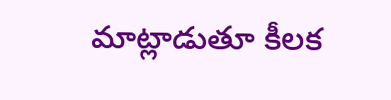మాట్లాడుతూ కీలక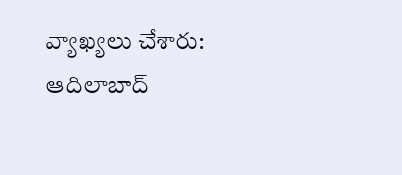వ్యాఖ్యలు చేశారు: ఆదిలాబాద్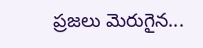ప్రజలు మెరుగైన...